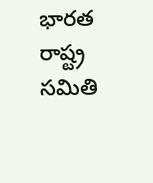భారత రాష్ట్ర సమితి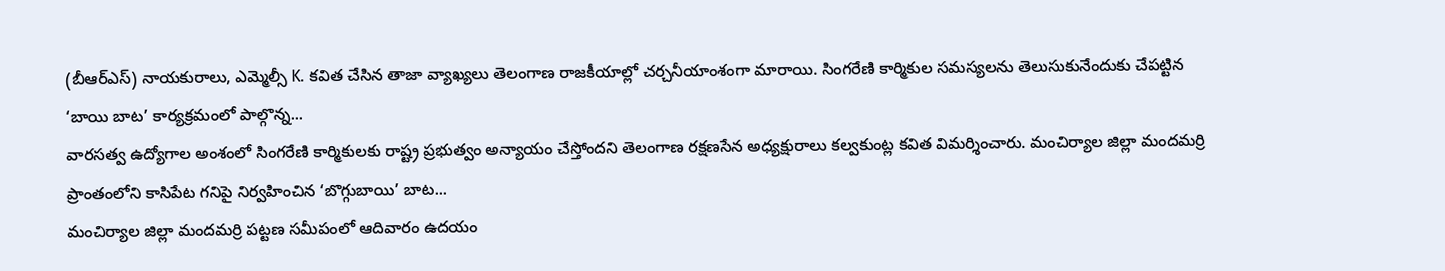(బీఆర్ఎస్) నాయకురాలు, ఎమ్మెల్సీ K. కవిత చేసిన తాజా వ్యాఖ్యలు తెలంగాణ రాజకీయాల్లో చర్చనీయాంశంగా మారాయి. సింగరేణి కార్మికుల సమస్యలను తెలుసుకునేందుకు చేపట్టిన ‘బాయి బాట’ కార్యక్రమంలో పాల్గొన్న...
వారసత్వ ఉద్యోగాల అంశంలో సింగరేణి కార్మికులకు రాష్ట్ర ప్రభుత్వం అన్యాయం చేస్తోందని తెలంగాణ రక్షణసేన అధ్యక్షురాలు కల్వకుంట్ల కవిత విమర్శించారు. మంచిర్యాల జిల్లా మందమర్రి ప్రాంతంలోని కాసిపేట గనిపై నిర్వహించిన ‘బొగ్గుబాయి’ బాట...
మంచిర్యాల జిల్లా మందమర్రి పట్టణ సమీపంలో ఆదివారం ఉదయం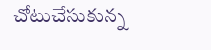చోటుచేసుకున్న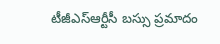టీజీఎస్ఆర్టీసీ బస్సు ప్రమాదం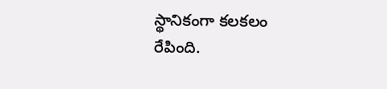స్థానికంగా కలకలం రేపింది.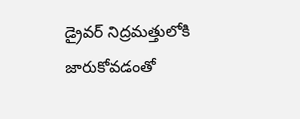డ్రైవర్ నిద్రమత్తులోకి జారుకోవడంతో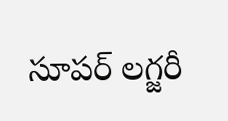సూపర్ లగ్జరీ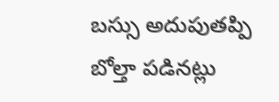బస్సు అదుపుతప్పి బోల్తా పడినట్లు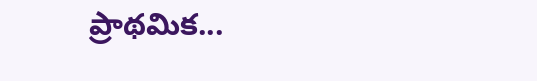ప్రాథమిక...